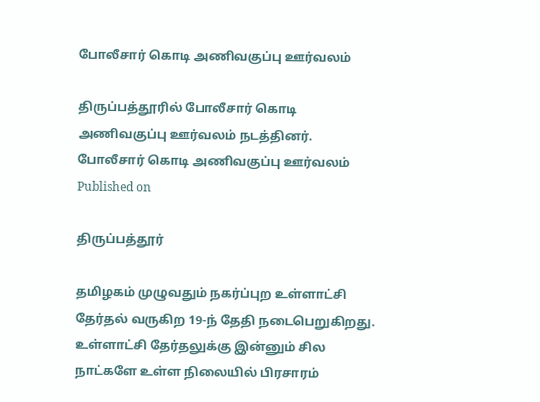போலீசார் கொடி அணிவகுப்பு ஊர்வலம்

திருப்பத்தூரில் போலீசார் கொடி அணிவகுப்பு ஊர்வலம் நடத்தினர்.
போலீசார் கொடி அணிவகுப்பு ஊர்வலம்
Published on

திருப்பத்தூர்

தமிழகம் முழுவதும் நகர்ப்புற உள்ளாட்சி தேர்தல் வருகிற 19-ந் தேதி நடைபெறுகிறது. உள்ளாட்சி தேர்தலுக்கு இன்னும் சில நாட்களே உள்ள நிலையில் பிரசாரம்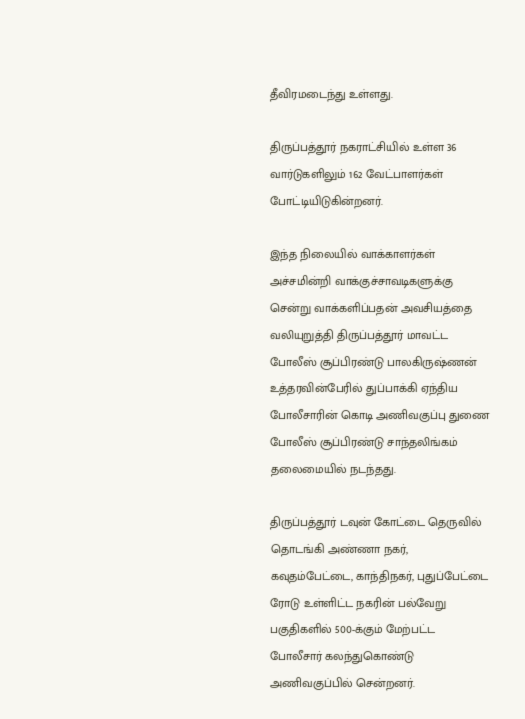தீவிரமடைந்து உள்ளது.

திருப்பத்தூர் நகராட்சியில் உள்ள 36 வார்டுகளிலும் 162 வேட்பாளர்கள் போட்டியிடுகின்றனர்.

இந்த நிலையில் வாக்காளர்கள் அச்சமின்றி வாக்குச்சாவடிகளுக்கு சென்று வாக்களிப்பதன் அவசியத்தை வலியுறுத்தி திருப்பத்தூர் மாவட்ட போலீஸ் சூப்பிரண்டு பாலகிருஷ்ணன் உத்தரவின்பேரில் துப்பாக்கி ஏந்திய போலீசாரின் கொடி அணிவகுப்பு துணை போலீஸ் சூப்பிரண்டு சாந்தலிங்கம் தலைமையில் நடந்தது.

திருப்பத்தூர் டவுன் கோட்டை தெருவில் தொடங்கி அண்ணா நகர், கவுதம்பேட்டை, காந்திநகர், புதுப்பேட்டை ரோடு உள்ளிட்ட நகரின் பல்வேறு பகுதிகளில் 500-க்கும் மேற்பட்ட போலீசார் கலந்துகொண்டு அணிவகுப்பில் சென்றனர்.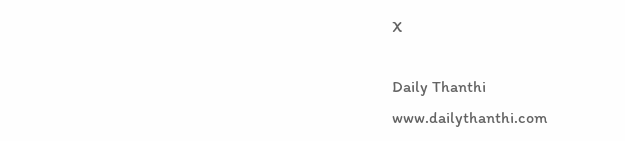X

Daily Thanthi
www.dailythanthi.com